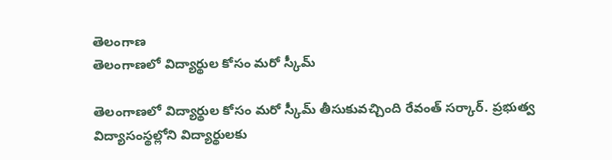తెలంగాణ
తెలంగాణలో విద్యార్థుల కోసం మరో స్కీమ్

తెలంగాణలో విద్యార్థుల కోసం మరో స్కీమ్ తీసుకువచ్చింది రేవంత్ సర్కార్. ప్రభుత్వ విద్యాసంస్థల్లోని విద్యార్థులకు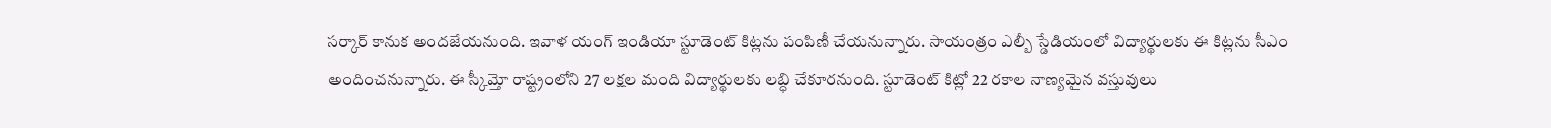సర్కార్ కానుక అందజేయనుంది. ఇవాళ యంగ్ ఇండియా స్టూడెంట్ కిట్లను పంపిణీ చేయనున్నారు. సాయంత్రం ఎల్బీ స్డేడియంలో విద్యార్థులకు ఈ కిట్లను సీఎం అందించనున్నారు. ఈ స్కీమ్తో రాష్ట్రంలోని 27 లక్షల మంది విద్యార్థులకు లబ్ధి చేకూరనుంది. స్టూడెంట్ కిట్లో 22 రకాల నాణ్యమైన వస్తువులు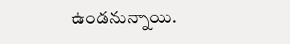ఉండనున్నాయి.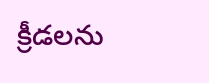క్రీడలను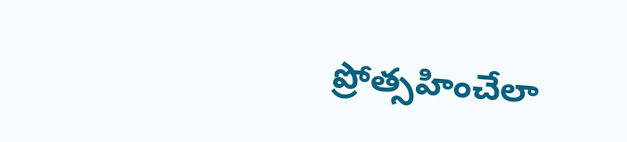ప్రోత్సహించేలా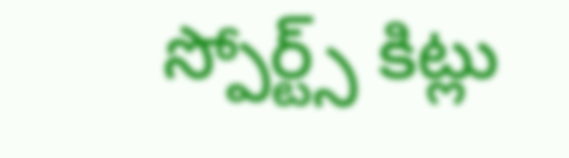స్పోర్ట్స్ కిట్లు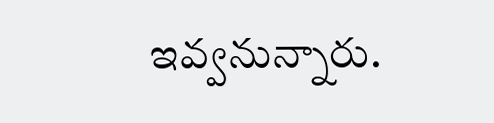ఇవ్వనున్నారు.